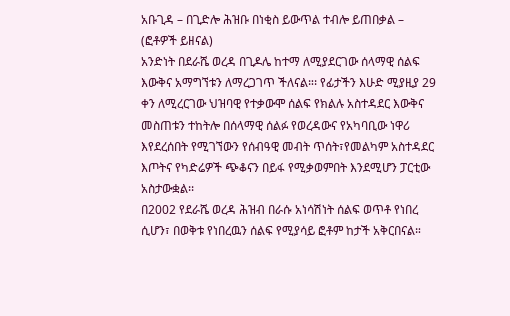አቡጊዳ – በጊድሎ ሕዝቡ በነቂስ ይውጥል ተብሎ ይጠበቃል – (ፎቶዎች ይዘናል)
አንድነት በደራሼ ወረዳ በጊዶሌ ከተማ ለሚያደርገው ሰላማዊ ሰልፍ እውቅና አማግኘቱን ለማረጋገጥ ችለናል።፡ የፊታችን እሁድ ሚያዚያ 29 ቀን ለሚረርገው ህዝባዊ የተቃውሞ ሰልፍ የክልሉ አስተዳደር እውቅና መስጠቱን ተከትሎ በሰላማዊ ሰልፉ የወረዳውና የአካባቢው ነዋሪ እየደረሰበት የሚገኘውን የሰብዓዊ መብት ጥሰት፣የመልካም አስተዳደር እጦትና የካድሬዎች ጭቆናን በይፋ የሚቃወምበት እንደሚሆን ፓርቲው አስታውቋል፡፡
በ2002 የደራሼ ወረዳ ሕዝብ በራሱ አነሳሽነት ሰልፍ ወጥቶ የነበረ ሲሆን፣ በወቅቱ የነበረዉን ሰልፍ የሚያሳይ ፎቶም ከታች አቅርበናል።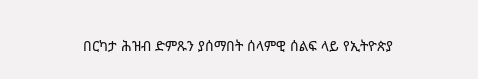በርካታ ሕዝብ ድምጹን ያሰማበት ሰላምዊ ሰልፍ ላይ የኢትዮጵያ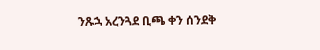ንጹኋ አረንጓደ ቢጫ ቀን ሰንደቅ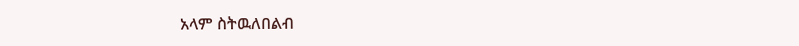አላም ስትዉለበልብ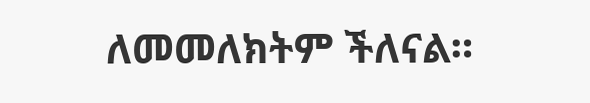ለመመለክትም ችለናል።